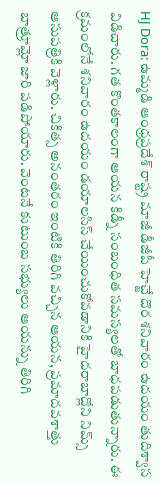HJ Dora: ఉమ్మడి ఆంధ్రప్రదేశ్ రాష్ట్ర మాజీ డీజీపీ హెచ్జే దొర శనివారం ఉదయం తుదిశ్వాస విడిచారు. గత కొంతకాలంగా ఆయన కిడ్నీ సంబంధిత సమస్యలతో బాధపడుతున్నారు. ఈ క్రమంలోనే శనివారం ఉదయం డయాలసిస్ చేయించుకోవడానికి హైదరాబాద్లోని నిమ్స్ ఆసుపత్రికి వెళ్లారు. చికిత్స అనంతరం ఇంటికి తిరిగి వచ్చిన ఆయన, ప్రమాదవశాత్తు బాత్రూమ్లో జారి పడిపోయారు. వెంటనే కుటుంబ సభ్యులు ఆయన్ను తిరిగి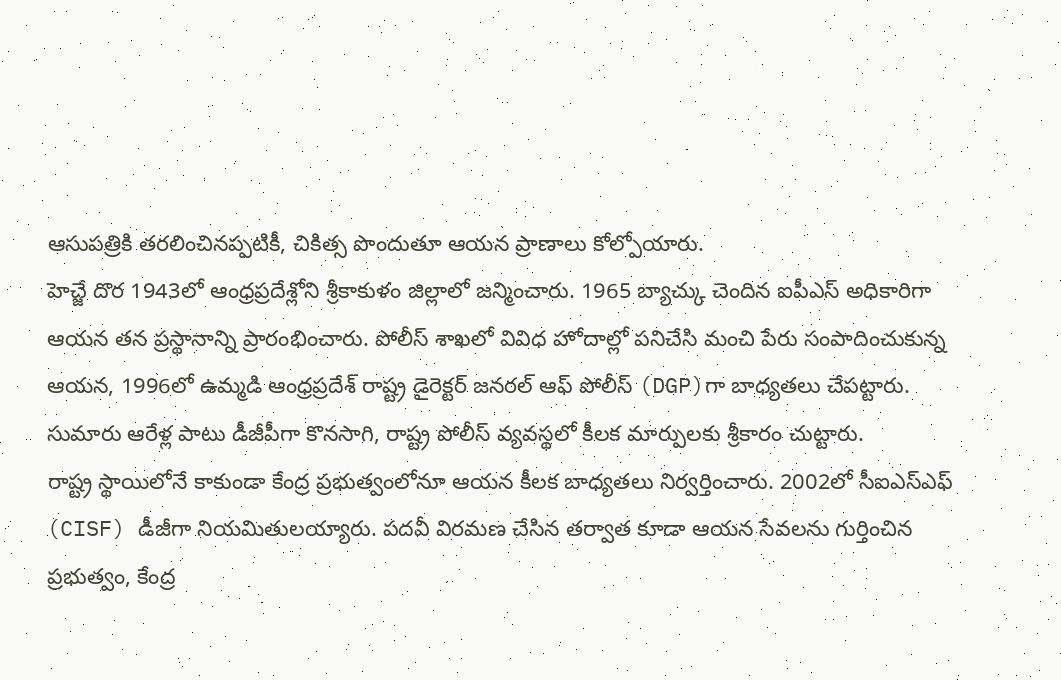ఆసుపత్రికి తరలించినప్పటికీ, చికిత్స పొందుతూ ఆయన ప్రాణాలు కోల్పోయారు.
హెచ్జే దొర 1943లో ఆంధ్రప్రదేశ్లోని శ్రీకాకుళం జిల్లాలో జన్మించారు. 1965 బ్యాచ్కు చెందిన ఐపీఎస్ అధికారిగా ఆయన తన ప్రస్థానాన్ని ప్రారంభించారు. పోలీస్ శాఖలో వివిధ హోదాల్లో పనిచేసి మంచి పేరు సంపాదించుకున్న ఆయన, 1996లో ఉమ్మడి ఆంధ్రప్రదేశ్ రాష్ట్ర డైరెక్టర్ జనరల్ ఆఫ్ పోలీస్ (DGP)గా బాధ్యతలు చేపట్టారు. సుమారు ఆరేళ్ల పాటు డీజీపీగా కొనసాగి, రాష్ట్ర పోలీస్ వ్యవస్థలో కీలక మార్పులకు శ్రీకారం చుట్టారు.
రాష్ట్ర స్థాయిలోనే కాకుండా కేంద్ర ప్రభుత్వంలోనూ ఆయన కీలక బాధ్యతలు నిర్వర్తించారు. 2002లో సీఐఎస్ఎఫ్ (CISF) డీజీగా నియమితులయ్యారు. పదవీ విరమణ చేసిన తర్వాత కూడా ఆయన సేవలను గుర్తించిన ప్రభుత్వం, కేంద్ర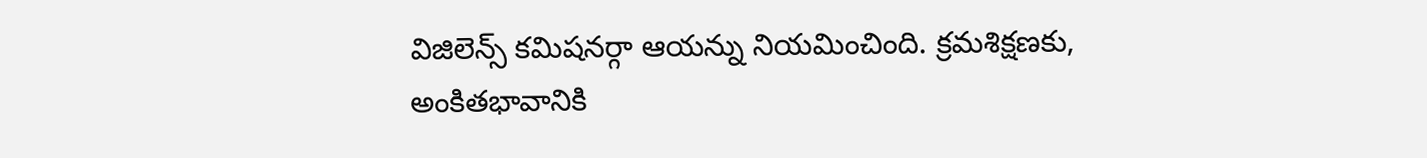విజిలెన్స్ కమిషనర్గా ఆయన్ను నియమించింది. క్రమశిక్షణకు, అంకితభావానికి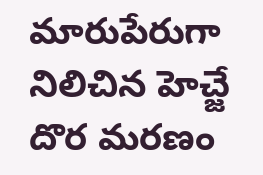మారుపేరుగా నిలిచిన హెచ్జే దొర మరణం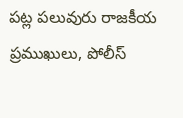పట్ల పలువురు రాజకీయ ప్రముఖులు, పోలీస్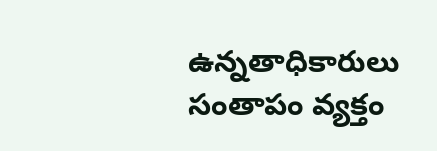ఉన్నతాధికారులు సంతాపం వ్యక్తం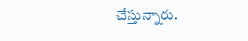చేస్తున్నారు.